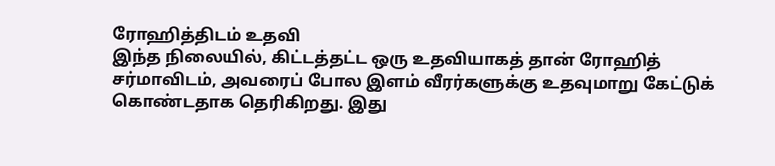ரோஹித்திடம் உதவி
இந்த நிலையில், கிட்டத்தட்ட ஒரு உதவியாகத் தான் ரோஹித் சர்மாவிடம், அவரைப் போல இளம் வீரர்களுக்கு உதவுமாறு கேட்டுக் கொண்டதாக தெரிகிறது. இது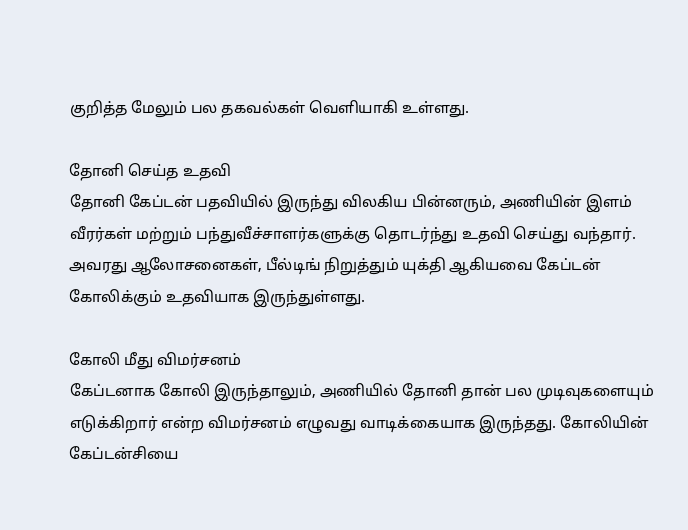குறித்த மேலும் பல தகவல்கள் வெளியாகி உள்ளது.

தோனி செய்த உதவி
தோனி கேப்டன் பதவியில் இருந்து விலகிய பின்னரும், அணியின் இளம் வீரர்கள் மற்றும் பந்துவீச்சாளர்களுக்கு தொடர்ந்து உதவி செய்து வந்தார். அவரது ஆலோசனைகள், பீல்டிங் நிறுத்தும் யுக்தி ஆகியவை கேப்டன் கோலிக்கும் உதவியாக இருந்துள்ளது.

கோலி மீது விமர்சனம்
கேப்டனாக கோலி இருந்தாலும், அணியில் தோனி தான் பல முடிவுகளையும் எடுக்கிறார் என்ற விமர்சனம் எழுவது வாடிக்கையாக இருந்தது. கோலியின் கேப்டன்சியை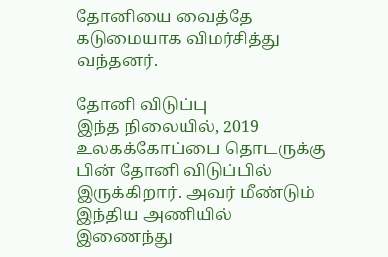தோனியை வைத்தே கடுமையாக விமர்சித்து வந்தனர்.

தோனி விடுப்பு
இந்த நிலையில், 2019 உலகக்கோப்பை தொடருக்கு பின் தோனி விடுப்பில் இருக்கிறார். அவர் மீண்டும் இந்திய அணியில் இணைந்து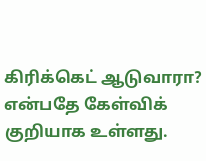கிரிக்கெட் ஆடுவாரா? என்பதே கேள்விக் குறியாக உள்ளது.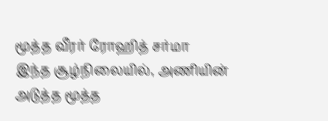மூத்த வீரர் ரோஹித் சர்மா
இந்த சூழ்நிலையில், அணியின் அடுத்த மூத்த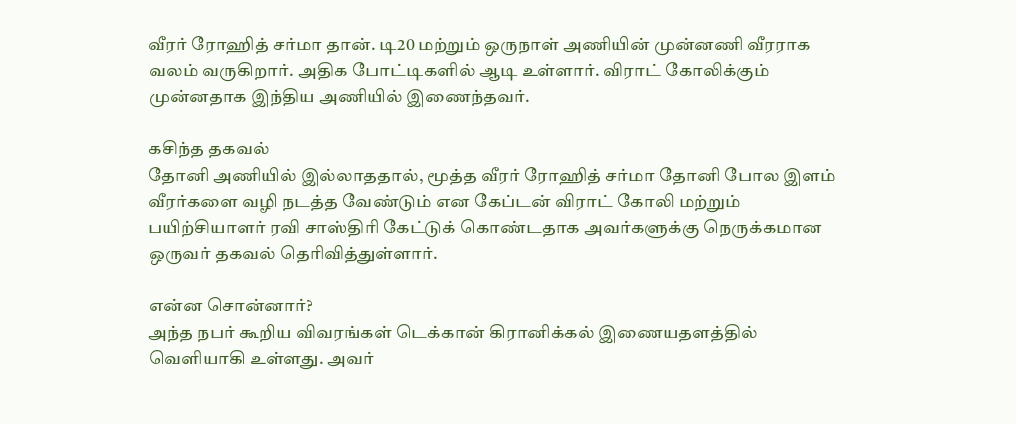வீரர் ரோஹித் சர்மா தான். டி20 மற்றும் ஒருநாள் அணியின் முன்னணி வீரராக வலம் வருகிறார். அதிக போட்டிகளில் ஆடி உள்ளார். விராட் கோலிக்கும் முன்னதாக இந்திய அணியில் இணைந்தவர்.

கசிந்த தகவல்
தோனி அணியில் இல்லாததால், மூத்த வீரர் ரோஹித் சர்மா தோனி போல இளம் வீரர்களை வழி நடத்த வேண்டும் என கேப்டன் விராட் கோலி மற்றும் பயிற்சியாளர் ரவி சாஸ்திரி கேட்டுக் கொண்டதாக அவர்களுக்கு நெருக்கமான ஒருவர் தகவல் தெரிவித்துள்ளார்.

என்ன சொன்னார்?
அந்த நபர் கூறிய விவரங்கள் டெக்கான் கிரானிக்கல் இணையதளத்தில் வெளியாகி உள்ளது. அவர்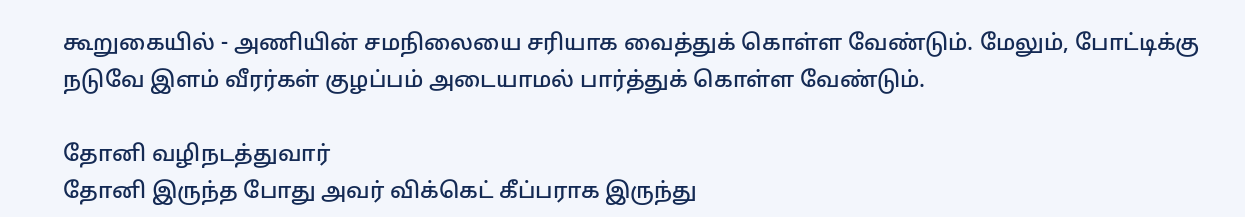கூறுகையில் - அணியின் சமநிலையை சரியாக வைத்துக் கொள்ள வேண்டும். மேலும், போட்டிக்கு நடுவே இளம் வீரர்கள் குழப்பம் அடையாமல் பார்த்துக் கொள்ள வேண்டும்.

தோனி வழிநடத்துவார்
தோனி இருந்த போது அவர் விக்கெட் கீப்பராக இருந்து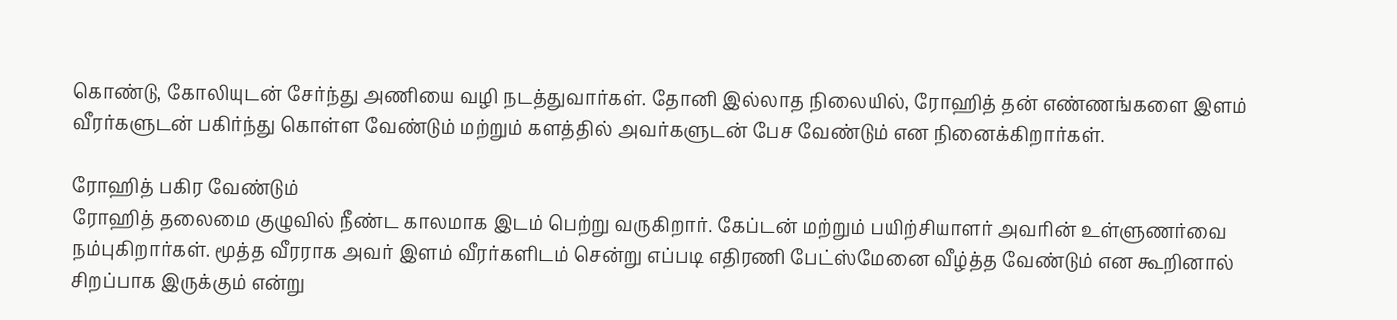கொண்டு, கோலியுடன் சேர்ந்து அணியை வழி நடத்துவார்கள். தோனி இல்லாத நிலையில், ரோஹித் தன் எண்ணங்களை இளம் வீரர்களுடன் பகிர்ந்து கொள்ள வேண்டும் மற்றும் களத்தில் அவர்களுடன் பேச வேண்டும் என நினைக்கிறார்கள்.

ரோஹித் பகிர வேண்டும்
ரோஹித் தலைமை குழுவில் நீண்ட காலமாக இடம் பெற்று வருகிறார். கேப்டன் மற்றும் பயிற்சியாளர் அவரின் உள்ளுணர்வை நம்புகிறார்கள். மூத்த வீரராக அவர் இளம் வீரர்களிடம் சென்று எப்படி எதிரணி பேட்ஸ்மேனை வீழ்த்த வேண்டும் என கூறினால் சிறப்பாக இருக்கும் என்று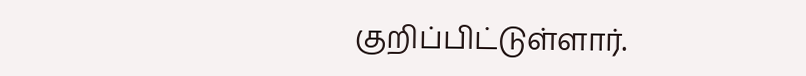குறிப்பிட்டுள்ளார்.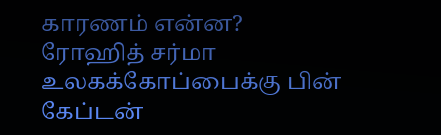காரணம் என்ன?
ரோஹித் சர்மா உலகக்கோப்பைக்கு பின் கேப்டன்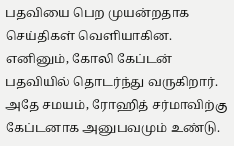பதவியை பெற முயன்றதாக செய்திகள் வெளியாகின. எனினும், கோலி கேப்டன் பதவியில் தொடர்ந்து வருகிறார். அதே சமயம், ரோஹித் சர்மாவிற்கு கேப்டனாக அனுபவமும் உண்டு.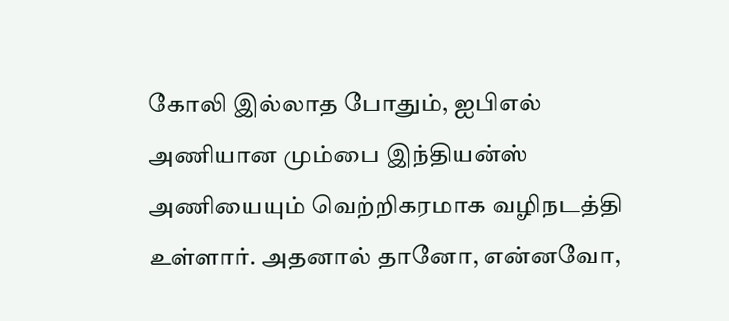கோலி இல்லாத போதும், ஐபிஎல் அணியான மும்பை இந்தியன்ஸ் அணியையும் வெற்றிகரமாக வழிநடத்தி உள்ளார். அதனால் தானோ, என்னவோ,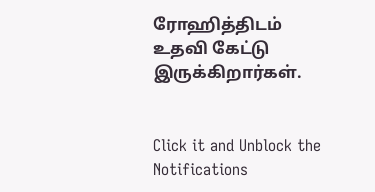ரோஹித்திடம் உதவி கேட்டு இருக்கிறார்கள்.


Click it and Unblock the Notifications